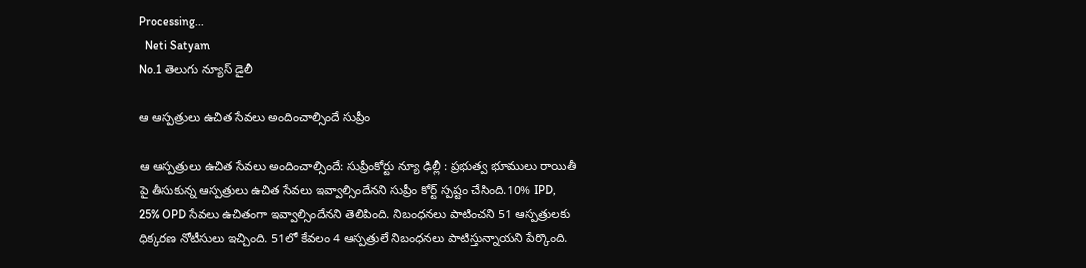Processing...
  Neti Satyam
No.1 తెలుగు న్యూస్ డైలీ

ఆ ఆస్పత్రులు ఉచిత సేవలు అందించాల్సిందే సుప్రీం

ఆ ఆస్పత్రులు ఉచిత సేవలు అందించాల్సిందే: సుప్రీంకోర్టు న్యూ ఢిల్లీ : ప్రభుత్వ భూములు రాయితీ పై తీసుకున్న ఆస్పత్రులు ఉచిత సేవలు ఇవ్వాల్సిందేనని సుప్రీం కోర్ట్ స్పష్టం చేసింది.10% IPD, 25% OPD సేవలు ఉచితంగా ఇవ్వాల్సిందేనని తెలిపింది. నిబంధనలు పాటించని 51 ఆస్పత్రులకు ధిక్కరణ నోటీసులు ఇచ్చింది. 51లో కేవలం 4 ఆస్పత్రులే నిబంధనలు పాటిస్తున్నాయని పేర్కొంది.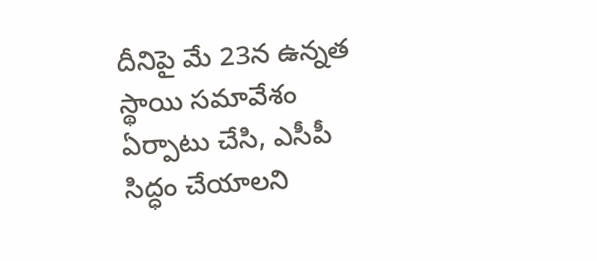దీనిపై మే 23న ఉన్నత స్థాయి సమావేశం ఏర్పాటు చేసి, ఎసీపీ సిద్ధం చేయాలని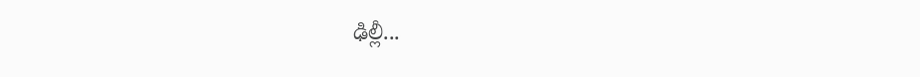ఢిల్లీ...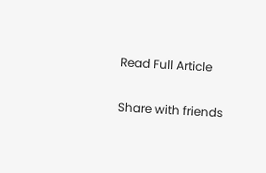Read Full Article

Share with friends